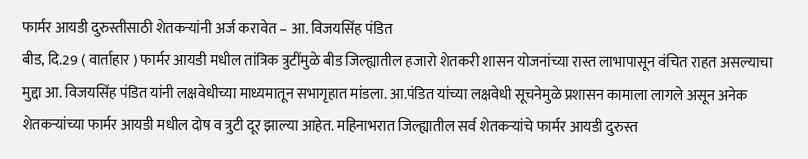फार्मर आयडी दुरुस्तीसाठी शेतकऱ्यांनी अर्ज करावेत – आ. विजयसिंह पंडित
बीड, दि.29 ( वार्ताहार ) फार्मर आयडी मधील तांत्रिक त्रुटींमुळे बीड जिल्ह्यातील हजारो शेतकरी शासन योजनांच्या रास्त लाभापासून वंचित राहत असल्याचा मुद्दा आ. विजयसिंह पंडित यांनी लक्षवेधीच्या माध्यमातून सभागृहात मांडला. आ.पंडित यांच्या लक्षवेधी सूचनेमुळे प्रशासन कामाला लागले असून अनेक शेतकऱ्यांच्या फार्मर आयडी मधील दोष व त्रुटी दूर झाल्या आहेत. महिनाभरात जिल्ह्यातील सर्व शेतकऱ्यांचे फार्मर आयडी दुरुस्त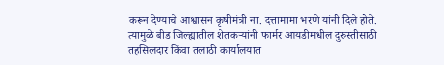करून देण्याचे आश्वासन कृषीमंत्री ना. दत्तामामा भरणे यांनी दिले होते. त्यामुळे बीड जिल्ह्यातील शेतकऱ्यांनी फार्मर आयडीमधील दुरुस्तीसाठी तहसिलदार किंवा तलाठी कार्यालयात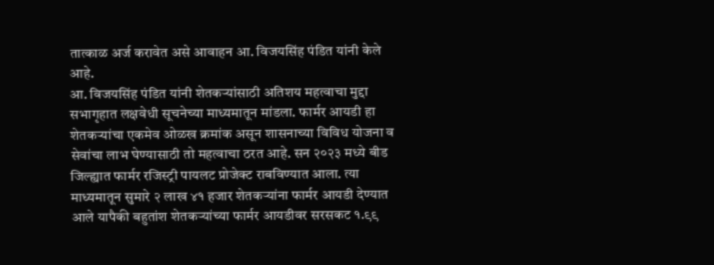तात्काळ अर्ज करावेत असे आवाहन आ. विजयसिंह पंडित यांनी केले आहे.
आ. विजयसिंह पंडित यांनी शेतकऱ्यांसाठी अतिशय महत्वाचा मुद्दा सभागृहात लक्षवेधी सूचनेच्या माध्यमातून मांडला. फार्मर आयडी हा शेतकऱ्यांचा एकमेव ओळख क्रमांक असून शासनाच्या विविध योजना व सेवांचा लाभ घेण्यासाठी तो महत्वाचा ठरत आहे. सन २०२३ मध्ये बीड जिल्ह्यात फार्मर रजिस्ट्री पायलट प्रोजेक्ट राबविण्यात आला. त्या माध्यमातून सुमारे २ लाख ४१ हजार शेतकऱ्यांना फार्मर आयडी देण्यात आले यापैकी बहुतांश शेतकऱ्यांच्या फार्मर आयडीवर सरसकट १.९९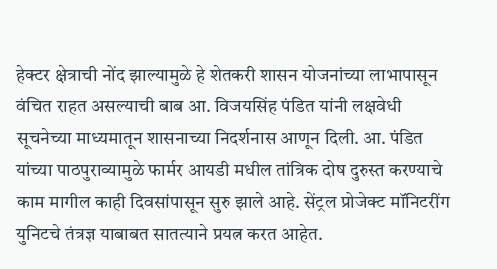हेक्टर क्षेत्राची नोंद झाल्यामुळे हे शेतकरी शासन योजनांच्या लाभापासून वंचित राहत असल्याची बाब आ. विजयसिंह पंडित यांनी लक्षवेधी सूचनेच्या माध्यमातून शासनाच्या निदर्शनास आणून दिली. आ. पंडित यांच्या पाठपुराव्यामुळे फार्मर आयडी मधील तांत्रिक दोष दुरुस्त करण्याचे काम मागील काही दिवसांपासून सुरु झाले आहे. सेंट्रल प्रोजेक्ट मॉनिटरींग युनिटचे तंत्रज्ञ याबाबत सातत्याने प्रयत्न करत आहेत.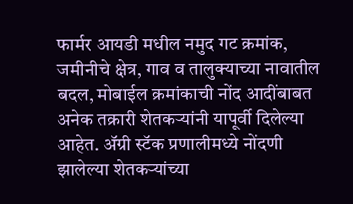फार्मर आयडी मधील नमुद गट क्रमांक, जमीनीचे क्षेत्र, गाव व तालुक्याच्या नावातील बदल, मोबाईल क्रमांकाची नोंद आदींबाबत अनेक तक्रारी शेतकऱ्यांनी यापूर्वी दिलेल्या आहेत. ॲग्री स्टॅक प्रणालीमध्ये नोंदणी झालेल्या शेतकऱ्यांच्या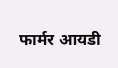फार्मर आयडी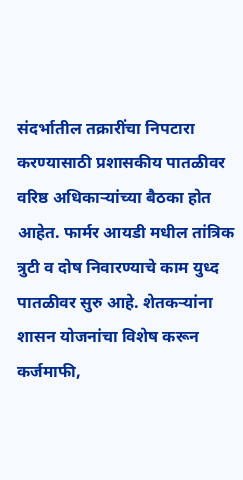संदर्भातील तक्रारींचा निपटारा करण्यासाठी प्रशासकीय पातळीवर वरिष्ठ अधिकाऱ्यांच्या बैठका होत आहेत. फार्मर आयडी मधील तांत्रिक त्रुटी व दोष निवारण्याचे काम युध्द पातळीवर सुरु आहे. शेतकऱ्यांना शासन योजनांचा विशेष करून कर्जमाफी,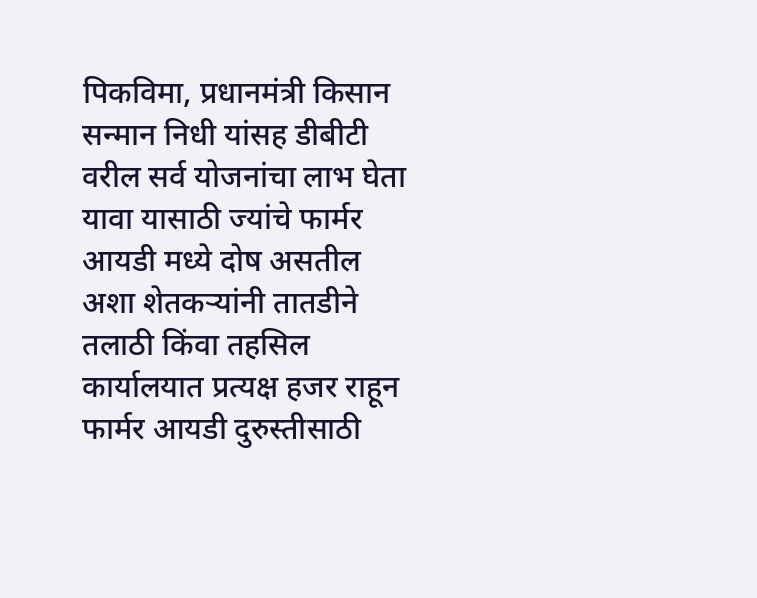पिकविमा, प्रधानमंत्री किसान सन्मान निधी यांसह डीबीटी वरील सर्व योजनांचा लाभ घेता यावा यासाठी ज्यांचे फार्मर आयडी मध्ये दोष असतील अशा शेतकऱ्यांनी तातडीने तलाठी किंवा तहसिल कार्यालयात प्रत्यक्ष हजर राहून फार्मर आयडी दुरुस्तीसाठी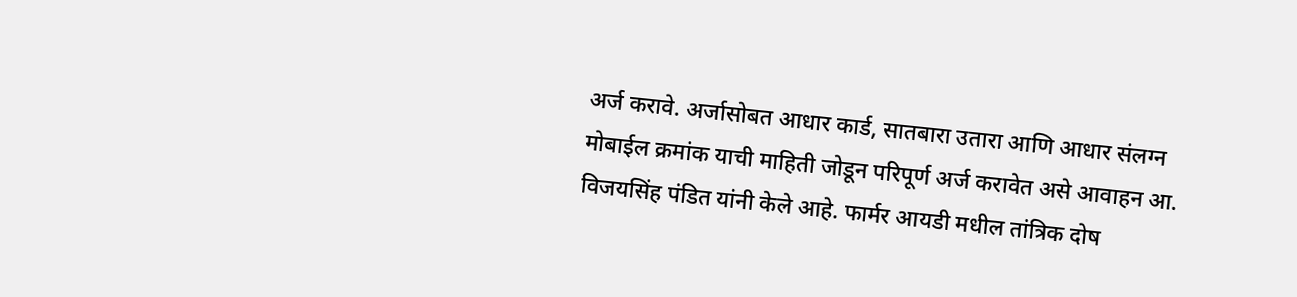अर्ज करावे. अर्जासोबत आधार कार्ड, सातबारा उतारा आणि आधार संलग्न मोबाईल क्रमांक याची माहिती जोडून परिपूर्ण अर्ज करावेत असे आवाहन आ. विजयसिंह पंडित यांनी केले आहे. फार्मर आयडी मधील तांत्रिक दोष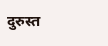दुरुस्त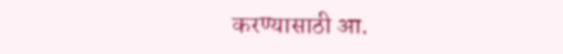करण्यासाठी आ.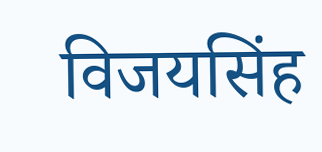विजयसिंह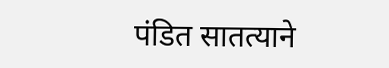पंडित सातत्याने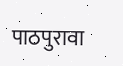पाठपुरावा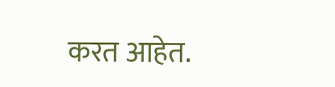करत आहेत.